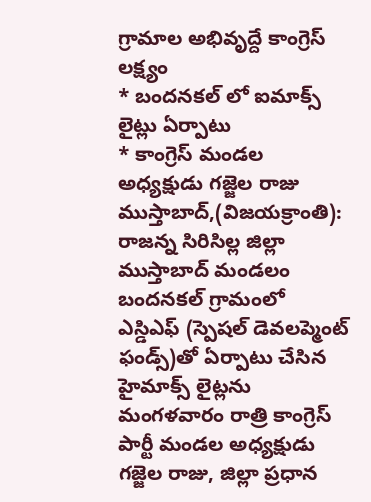గ్రామాల అభివృద్దే కాంగ్రెస్ లక్ష్యం
* బందనకల్ లో ఐమాక్స్ లైట్లు ఏర్పాటు
* కాంగ్రెస్ మండల అధ్యక్షుడు గజ్జెల రాజు
ముస్తాబాద్,(విజయక్రాంతి): రాజన్న సిరిసిల్ల జిల్లా ముస్తాబాద్ మండలం బందనకల్ గ్రామంలో ఎస్డిఎఫ్ (స్పెషల్ డెవలప్మెంట్ ఫండ్స్)తో ఏర్పాటు చేసిన హైమాక్స్ లైట్లను మంగళవారం రాత్రి కాంగ్రెస్ పార్టీ మండల అధ్యక్షుడు గజ్జెల రాజు, జిల్లా ప్రధాన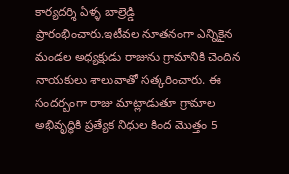కార్యదర్శి ఏళ్ళ బాల్రెడ్డి ప్రారంభించారు.ఇటీవల నూతనంగా ఎన్నికైన మండల అధ్యక్షుడు రాజును గ్రామానికి చెందిన నాయకులు శాలువాతో సత్కరించారు. ఈ సందర్బంగా రాజు మాట్లాడుతూ గ్రామాల అభివృద్ధికి ప్రత్యేక నిధుల కింద మొత్తం 5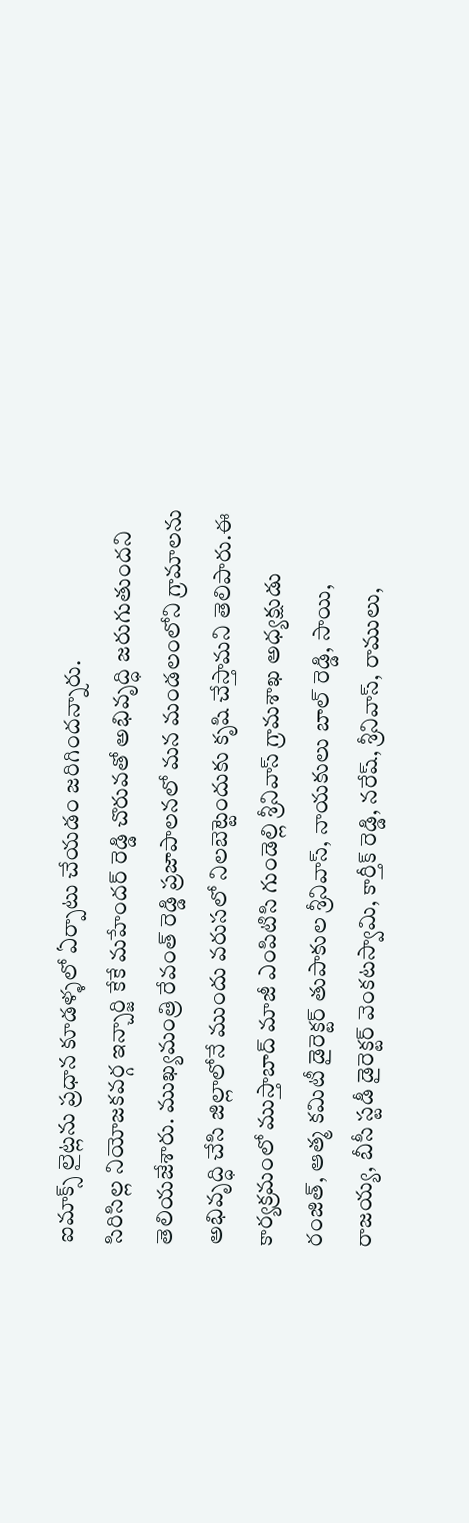ఐమాక్స్ లైట్లను ప్రధాన కూడళ్ళలో ఏర్పాటు చేయడం జరిగిందన్నారు.
సిరిసిల్ల నియోజకవర్గ ఇన్చార్జి కేకే మహేందర్ రెడ్డి చొరువతో అభివృద్ధి జరుగుతుందని తెలియజేశారు. ముఖ్యమంత్రి రేవంత్ రెడ్డి ప్రజాపాలనలో మన మండలంలోని గ్రామాలను అభివృద్ధి చేసి జిల్లాలోనే ముందు వరుసలో నిలబెట్టెందుకు కృషి చేస్తామని తెలిపారు.ఈ కార్యక్రమంలో ముస్తాబాద్ మాజీ ఎంపిటిసి గుండెల్లి శ్రీనివాస్ గ్రామశాఖ అధ్యక్షుడు రంజిత్, ఆత్మ కమిటీ డైరెక్టర్ తుపాకుల శ్రీనివాస్, నాయకులు బాల్ రెడ్డి, సాయి, రాజయ్య, బీసీ స్టడీ డైరెక్టర్ వెంకటస్వామి, కార్తీక్ రెడ్డి, నరేష్, శ్రీనివాస్, రాములు,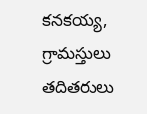కనకయ్య, గ్రామస్తులు తదితరులు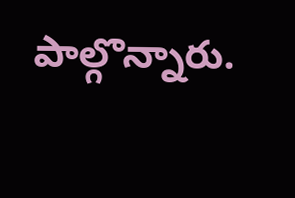పాల్గొన్నారు.